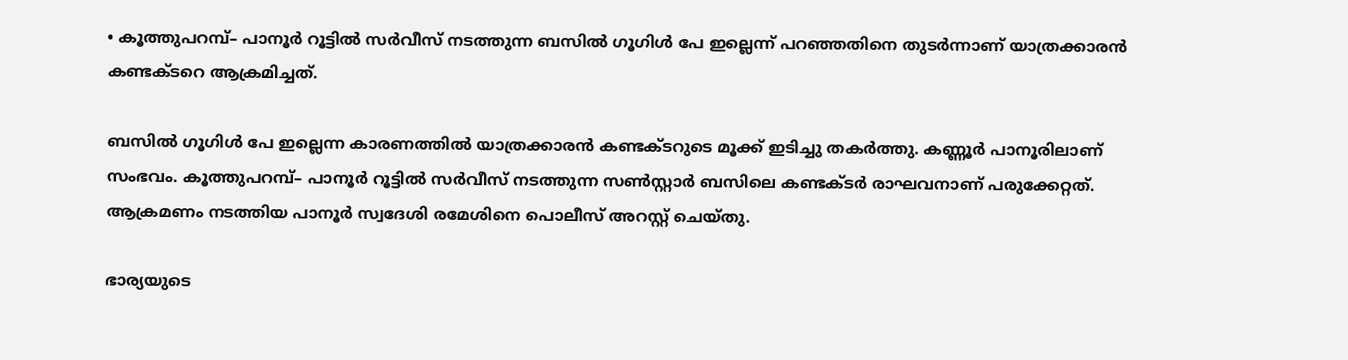• കൂത്തുപറമ്പ്– പാനൂർ റൂട്ടിൽ സർവീസ് നടത്തുന്ന ബസിൽ ഗൂഗിൾ പേ ഇല്ലെന്ന് പറഞ്ഞതിനെ തുടർന്നാണ് യാത്രക്കാരൻ കണ്ടക്ടറെ ആക്രമിച്ചത്.

ബസില്‍ ഗൂഗിള്‍ പേ ഇല്ലെന്ന കാരണത്തില്‍ യാത്രക്കാരന്‍ കണ്ടക്ടറുടെ മൂക്ക് ഇടിച്ചു തകര്‍ത്തു. കണ്ണൂര്‍ പാനൂരിലാണ് സംഭവം. കൂത്തുപറമ്പ്– പാനൂര്‍ റൂട്ടില്‍ സര്‍വീസ് നടത്തുന്ന സണ്‍സ്റ്റാര്‍ ബസിലെ കണ്ടക്ടര്‍ രാഘവനാണ് പരുക്കേറ്റത്. ആക്രമണം നടത്തിയ പാനൂര്‍ സ്വദേശി രമേശിനെ പൊലീസ് അറസ്റ്റ് ചെയ്തു.

ഭാര്യയുടെ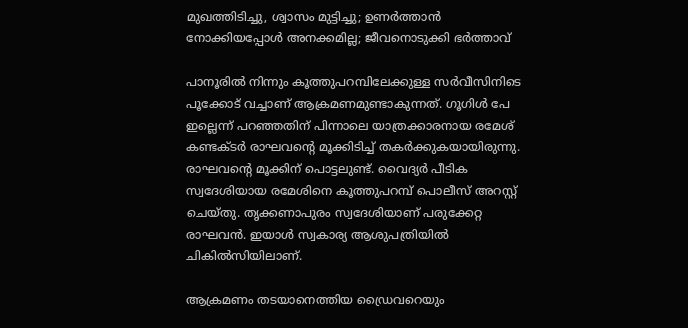മുഖത്തിടിച്ചു, ശ്വാസം മുട്ടിച്ചു; ഉണര്‍ത്താന്‍ നോക്കിയപ്പോള്‍ അനക്കമില്ല; ജീവനൊടുക്കി ഭര്‍ത്താവ്

പാനൂരില്‍ നിന്നും കൂത്തുപറമ്പിലേക്കുള്ള സര്‍വീസിനിടെ പൂക്കോട് വച്ചാണ് ആക്രമണമുണ്ടാകുന്നത്. ഗൂഗിള്‍ പേ ഇല്ലെന്ന് പറഞ്ഞതിന് പിന്നാലെ യാത്രക്കാരനായ രമേശ് കണ്ടക്ടര്‍ രാഘവന്‍റെ മൂക്കിടിച്ച് തകര്‍ക്കുകയായിരുന്നു. രാഘവന്‍റെ മൂക്കിന് പൊട്ടലുണ്ട്. വൈദ്യര്‍ പീടിക സ്വദേശിയായ രമേശിനെ കൂത്തുപറമ്പ് പൊലീസ് അറസ്റ്റ് ചെയ്തു. തൃക്കണാപുരം സ്വദേശിയാണ് പരുക്കേറ്റ രാഘവന്‍. ഇയാള്‍ സ്വകാര്യ ആശുപത്രിയില്‍ ചികില്‍സിയിലാണ്.

ആക്രമണം തടയാനെത്തിയ ഡ്രൈവറെയും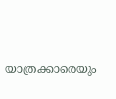യാത്രക്കാരെയും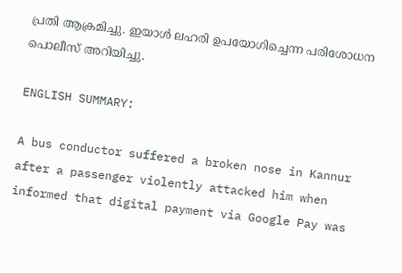പ്രതി ആക്രമിച്ചു. ഇയാള്‍ ലഹരി ഉപയോഗിച്ചെന്ന പരിശോധന പൊലീസ് അറിയിച്ചു.

ENGLISH SUMMARY:

A bus conductor suffered a broken nose in Kannur after a passenger violently attacked him when informed that digital payment via Google Pay was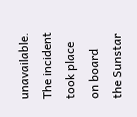unavailable. The incident took place on board the Sunstar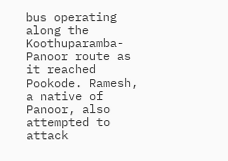bus operating along the Koothuparamba-Panoor route as it reached Pookode. Ramesh, a native of Panoor, also attempted to attack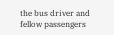the bus driver and fellow passengers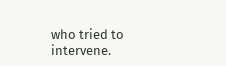who tried to intervene.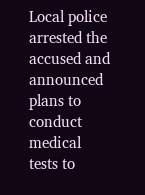Local police arrested the accused and announced plans to conduct medical tests to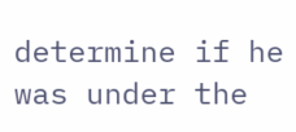determine if he was under the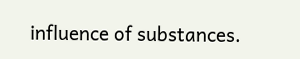influence of substances.